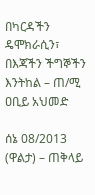በካርዳችን ዴሞክራሲን፣ በእጃችን ችግኞችን እንትከል – ጠ/ሚ ዐቢይ አህመድ

ሰኔ 08/2013 (ዋልታ) – ጠቅላይ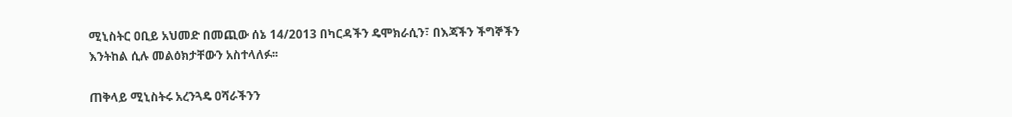ሚኒስትር ዐቢይ አህመድ በመጪው ሰኔ 14/2013 በካርዳችን ዴሞክራሲን፣ በእጃችን ችግኞችን እንትከል ሲሉ መልዕክታቸውን አስተላለፉ፡፡

ጠቅላይ ሚኒስትሩ አረንጓዴ ዐሻራችንን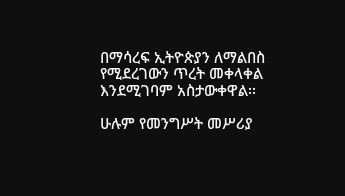በማሳረፍ ኢትዮጵያን ለማልበስ የሚደረገውን ጥረት መቀላቀል እንደሚገባም አስታውቀዋል፡፡

ሁሉም የመንግሥት መሥሪያ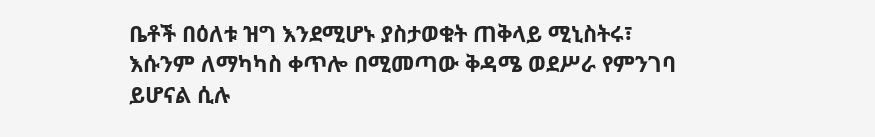ቤቶች በዕለቱ ዝግ እንደሚሆኑ ያስታወቁት ጠቅላይ ሚኒስትሩ፣ እሱንም ለማካካስ ቀጥሎ በሚመጣው ቅዳሜ ወደሥራ የምንገባ ይሆናል ሲሉ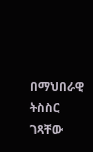በማህበራዊ ትስስር ገጻቸው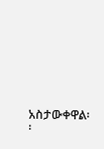አስታውቀዋል፡፡